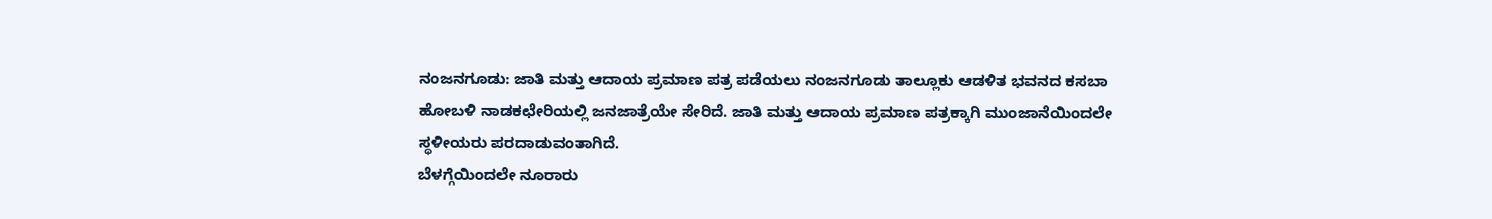ನಂಜನಗೂಡು: ಜಾತಿ ಮತ್ತು ಆದಾಯ ಪ್ರಮಾಣ ಪತ್ರ ಪಡೆಯಲು ನಂಜನಗೂಡು ತಾಲ್ಲೂಕು ಆಡಳಿತ ಭವನದ ಕಸಬಾ ಹೋಬಳಿ ನಾಡಕಛೇರಿಯಲ್ಲಿ ಜನಜಾತ್ರೆಯೇ ಸೇರಿದೆ. ಜಾತಿ ಮತ್ತು ಆದಾಯ ಪ್ರಮಾಣ ಪತ್ರಕ್ಕಾಗಿ ಮುಂಜಾನೆಯಿಂದಲೇ ಸ್ಥಳೀಯರು ಪರದಾಡುವಂತಾಗಿದೆ.
ಬೆಳಗ್ಗೆಯಿಂದಲೇ ನೂರಾರು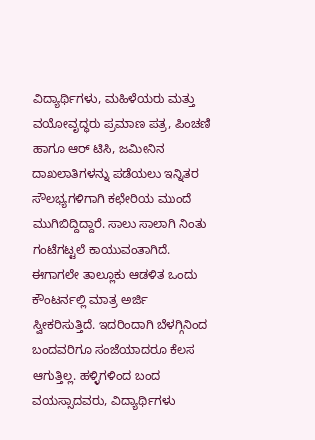ವಿದ್ಯಾರ್ಥಿಗಳು, ಮಹಿಳೆಯರು ಮತ್ತು ವಯೋವೃದ್ಧರು ಪ್ರಮಾಣ ಪತ್ರ, ಪಿಂಚಣಿ ಹಾಗೂ ಆರ್ ಟಿಸಿ, ಜಮೀನಿನ ದಾಖಲಾತಿಗಳನ್ನು ಪಡೆಯಲು ಇನ್ನಿತರ ಸೌಲಭ್ಯಗಳಿಗಾಗಿ ಕಛೇರಿಯ ಮುಂದೆ ಮುಗಿಬಿದ್ದಿದ್ದಾರೆ. ಸಾಲು ಸಾಲಾಗಿ ನಿಂತು ಗಂಟೆಗಟ್ಟಲೆ ಕಾಯುವಂತಾಗಿದೆ.
ಈಗಾಗಲೇ ತಾಲ್ಲೂಕು ಆಡಳಿತ ಒಂದು ಕೌಂಟರ್ನಲ್ಲಿ ಮಾತ್ರ ಅರ್ಜಿ ಸ್ವೀಕರಿಸುತ್ತಿದೆ. ಇದರಿಂದಾಗಿ ಬೆಳಗ್ಗಿನಿಂದ ಬಂದವರಿಗೂ ಸಂಜೆಯಾದರೂ ಕೆಲಸ ಆಗುತ್ತಿಲ್ಲ. ಹಳ್ಳಿಗಳಿಂದ ಬಂದ ವಯಸ್ಸಾದವರು, ವಿದ್ಯಾರ್ಥಿಗಳು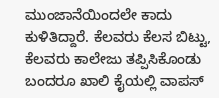ಮುಂಜಾನೆಯಿಂದಲೇ ಕಾದು ಕುಳಿತಿದ್ದಾರೆ. ಕೆಲವರು ಕೆಲಸ ಬಿಟ್ಟು, ಕೆಲವರು ಕಾಲೇಜು ತಪ್ಪಿಸಿಕೊಂಡು ಬಂದರೂ ಖಾಲಿ ಕೈಯಲ್ಲಿ ವಾಪಸ್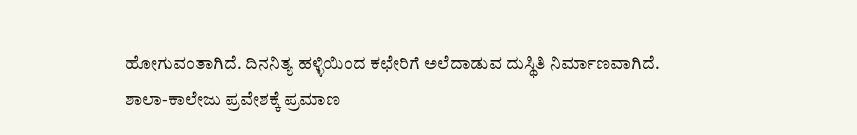ಹೋಗುವಂತಾಗಿದೆ. ದಿನನಿತ್ಯ ಹಳ್ಳಿಯಿಂದ ಕಛೇರಿಗೆ ಅಲೆದಾಡುವ ದುಸ್ಥಿತಿ ನಿರ್ಮಾಣವಾಗಿದೆ.
ಶಾಲಾ-ಕಾಲೇಜು ಪ್ರವೇಶಕ್ಕೆ ಪ್ರಮಾಣ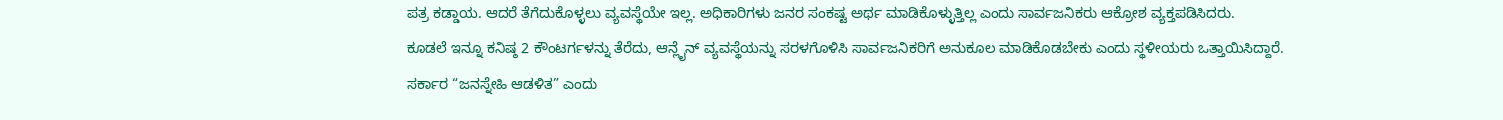ಪತ್ರ ಕಡ್ಡಾಯ. ಆದರೆ ತೆಗೆದುಕೊಳ್ಳಲು ವ್ಯವಸ್ಥೆಯೇ ಇಲ್ಲ. ಅಧಿಕಾರಿಗಳು ಜನರ ಸಂಕಷ್ಟ ಅರ್ಥ ಮಾಡಿಕೊಳ್ಳುತ್ತಿಲ್ಲ ಎಂದು ಸಾರ್ವಜನಿಕರು ಆಕ್ರೋಶ ವ್ಯಕ್ತಪಡಿಸಿದರು.
ಕೂಡಲೆ ಇನ್ನೂ ಕನಿಷ್ಠ 2 ಕೌಂಟರ್ಗಳನ್ನು ತೆರೆದು, ಆನ್ಲೈನ್ ವ್ಯವಸ್ಥೆಯನ್ನು ಸರಳಗೊಳಿಸಿ ಸಾರ್ವಜನಿಕರಿಗೆ ಅನುಕೂಲ ಮಾಡಿಕೊಡಬೇಕು ಎಂದು ಸ್ಥಳೀಯರು ಒತ್ತಾಯಿಸಿದ್ದಾರೆ.
ಸರ್ಕಾರ “ಜನಸ್ನೇಹಿ ಆಡಳಿತ” ಎಂದು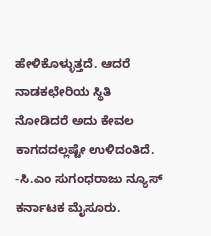ಹೇಳಿಕೊಳ್ಳುತ್ತದೆ. ಆದರೆ ನಾಡಕಛೇರಿಯ ಸ್ಥಿತಿ ನೋಡಿದರೆ ಅದು ಕೇವಲ ಕಾಗದದಲ್ಲಷ್ಟೇ ಉಳಿದಂತಿದೆ.
-ಸಿ.ಎಂ ಸುಗಂಧರಾಜು ನ್ಯೂಸ್ ಕರ್ನಾಟಕ ಮೈಸೂರು.